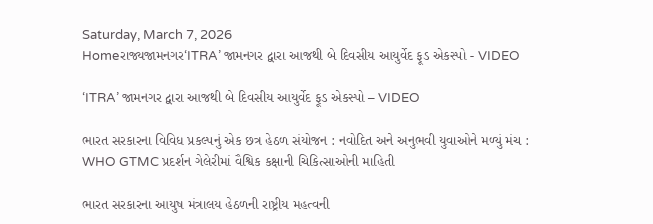Saturday, March 7, 2026
Homeરાજ્યજામનગર‘ITRA’ જામનગર દ્વારા આજથી બે દિવસીય આયુર્વેદ ફૂડ એકસ્પો - VIDEO

‘ITRA’ જામનગર દ્વારા આજથી બે દિવસીય આયુર્વેદ ફૂડ એકસ્પો – VIDEO

ભારત સરકારના વિવિધ પ્રકલ્પનું એક છત્ર હેઠળ સંયોજન : નવોદિત અને અનુભવી યુવાઓને મળ્યું મંચ : WHO GTMC પ્રદર્શન ગેલેરીમાં વૈશ્વિક કક્ષાની ચિકિત્સાઓની માહિતી

ભારત સરકારના આયુષ મંત્રાલય હેઠળની રાષ્ટ્રીય મહત્વની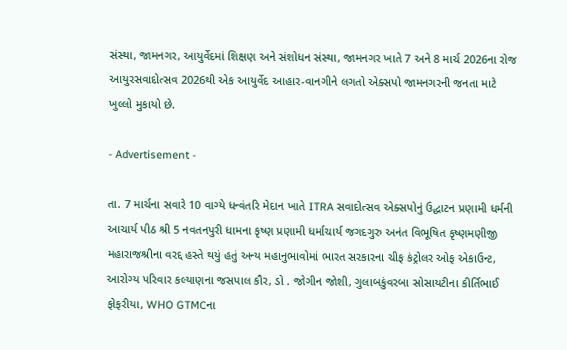સંસ્થા, જામનગર, આયુર્વેદમાં શિક્ષણ અને સંશોધન સંસ્થા, જામનગર ખાતે 7 અને 8 માર્ચ 2026ના રોજ આયુરસવાદોત્સવ 2026થી એક આયુર્વેદ આહાર-વાનગીને લગતો એક્સપો જામનગરની જનતા માટે ખુલ્લો મુકાયો છે.

- Advertisement -

તા. 7 માર્ચના સવારે 10 વાગ્યે ધન્વંતરિ મેદાન ખાતે ITRA સવાદોત્સવ એક્સપોનું ઉદ્ઘાટન પ્રણામી ધર્મની આચાર્ય પીઠ શ્રી 5 નવતનપુરી ધામના કૃષ્ણ પ્રણામી ધર્માચાર્ય જગદગુરુ અનંત વિભૂષિત કૃષ્ણમણીજી મહારાજશ્રીના વરદ્દ હસ્તે થયું હતું અન્ય મહાનુભાવોમાં ભારત સરકારના ચીફ કંટ્રોલર ઓફ એકાઉન્ટ, આરોગ્ય પરિવાર કલ્યાણના જસપાલ કૌર, ડો . જોગીન જોશી, ગુલાબકુંવરબા સોસાયટીના કીર્તિભાઈ ફોફરીયા, WHO GTMCના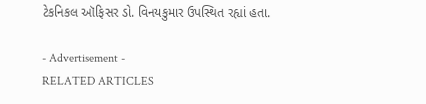ટેકનિકલ ઑફિસર ડો. વિનયકુમાર ઉપસ્થિત રહ્યાં હતા.

- Advertisement -
RELATED ARTICLES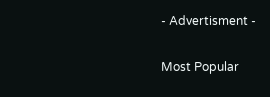- Advertisment -

Most Popular